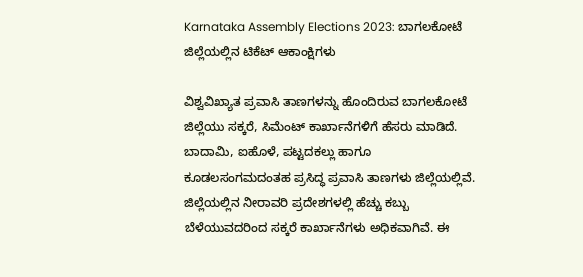Karnataka Assembly Elections 2023: ಬಾಗಲಕೋಟೆ ಜಿಲ್ಲೆಯಲ್ಲಿನ ಟಿಕೆಟ್ ಆಕಾಂಕ್ಷಿಗಳು

ವಿಶ್ವವಿಖ್ಯಾತ ಪ್ರವಾಸಿ ತಾಣಗಳನ್ನು ಹೊಂದಿರುವ ಬಾಗಲಕೋಟೆ ಜಿಲ್ಲೆಯು ಸಕ್ಕರೆ, ಸಿಮೆಂಟ್‌ ಕಾರ್ಖಾನೆಗಳಿಗೆ ಹೆಸರು ಮಾಡಿದೆ. ಬಾದಾಮಿ, ಐಹೊಳೆ, ಪಟ್ಟದಕಲ್ಲು ಹಾಗೂ ಕೂಡಲಸಂಗಮದಂತಹ ಪ್ರಸಿದ್ಧ ಪ್ರವಾಸಿ ತಾಣಗಳು ಜಿಲ್ಲೆಯಲ್ಲಿವೆ. ಜಿಲ್ಲೆಯಲ್ಲಿನ ನೀರಾವರಿ ಪ್ರದೇಶಗಳಲ್ಲಿ ಹೆಚ್ಚು ಕಬ್ಬು ಬೆಳೆಯುವದರಿಂದ ಸಕ್ಕರೆ ಕಾರ್ಖಾನೆಗಳು ಅಧಿಕವಾಗಿವೆ. ಈ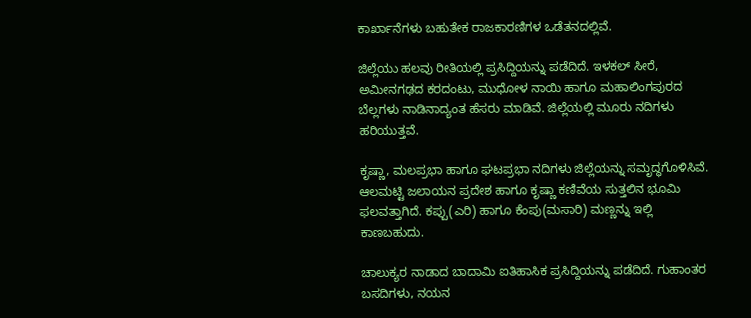ಕಾರ್ಖಾನೆಗಳು ಬಹುತೇಕ ರಾಜಕಾರಣಿಗಳ ಒಡೆತನದಲ್ಲಿವೆ.

ಜಿಲ್ಲೆಯು ಹಲವು ರೀತಿಯಲ್ಲಿ ಪ್ರಸಿದ್ದಿಯನ್ನು ಪಡೆದಿದೆ. ಇಳಕಲ್‌ ಸೀರೆ, ಅಮೀನಗಢದ ಕರದಂಟು, ಮುಧೋಳ ನಾಯಿ ಹಾಗೂ ಮಹಾಲಿಂಗಪುರದ ಬೆಲ್ಲಗಳು ನಾಡಿನಾದ್ಯಂತ ಹೆಸರು ಮಾಡಿವೆ. ಜಿಲ್ಲೆಯಲ್ಲಿ ಮೂರು ನದಿಗಳು ಹರಿಯುತ್ತವೆ.

ಕೃಷ್ಣಾ, ಮಲಪ್ರಭಾ ಹಾಗೂ ಘಟಪ್ರಭಾ ನದಿಗಳು ಜಿಲ್ಲೆಯನ್ನು ಸಮೃದ್ಧಗೊಳಿಸಿವೆ. ಆಲಮಟ್ಟಿ ಜಲಾಯನ ಪ್ರದೇಶ ಹಾಗೂ ಕೃಷ್ಣಾ ಕಣಿವೆಯ ಸುತ್ತಲಿನ ಭೂಮಿ ಫಲವತ್ತಾಗಿದೆ. ಕಪ್ಪು(ಎರಿ) ಹಾಗೂ ಕೆಂಪು(ಮಸಾರಿ) ಮಣ್ಣನ್ನು ಇಲ್ಲಿ ಕಾಣಬಹುದು.

ಚಾಲುಕ್ಯರ ನಾಡಾದ ಬಾದಾಮಿ ಐತಿಹಾಸಿಕ ಪ್ರಸಿದ್ದಿಯನ್ನು ಪಡೆದಿದೆ. ಗುಹಾಂತರ ಬಸದಿಗಳು, ನಯನ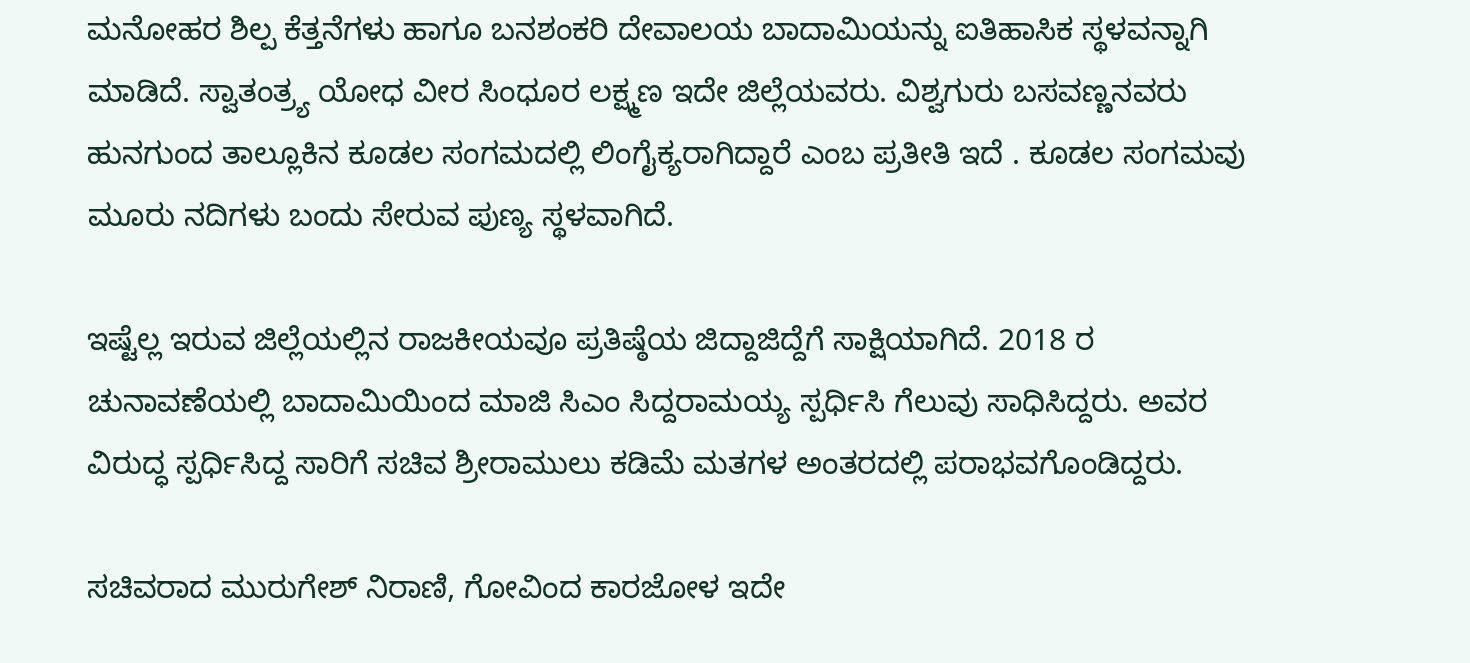ಮನೋಹರ ಶಿಲ್ಪ ಕೆತ್ತನೆಗಳು ಹಾಗೂ ಬನಶಂಕರಿ ದೇವಾಲಯ ಬಾದಾಮಿಯನ್ನು ಐತಿಹಾಸಿಕ ಸ್ಥಳವನ್ನಾಗಿ ಮಾಡಿದೆ. ಸ್ವಾತಂತ್ರ್ಯ ಯೋಧ ವೀರ ಸಿಂಧೂರ ಲಕ್ಷ್ಮಣ ಇದೇ ಜಿಲ್ಲೆಯವರು. ವಿಶ್ವಗುರು ಬಸವಣ್ಣನವರು ಹುನಗುಂದ ತಾಲ್ಲೂಕಿನ ಕೂಡಲ ಸಂಗಮದಲ್ಲಿ ಲಿಂಗೈಕ್ಯರಾಗಿದ್ದಾರೆ ಎಂಬ ಪ್ರತೀತಿ ಇದೆ . ಕೂಡಲ ಸಂಗಮವು ಮೂರು ನದಿಗಳು ಬಂದು ಸೇರುವ ಪುಣ್ಯ ಸ್ಥಳವಾಗಿದೆ.

ಇಷ್ಟೆಲ್ಲ ಇರುವ ಜಿಲ್ಲೆಯಲ್ಲಿನ ರಾಜಕೀಯವೂ ಪ್ರತಿಷ್ಠೆಯ ಜಿದ್ದಾಜಿದ್ದೆಗೆ ಸಾಕ್ಷಿಯಾಗಿದೆ. 2018 ರ ಚುನಾವಣೆಯಲ್ಲಿ ಬಾದಾಮಿಯಿಂದ ಮಾಜಿ ಸಿಎಂ ಸಿದ್ದರಾಮಯ್ಯ ಸ್ಪರ್ಧಿಸಿ ಗೆಲುವು ಸಾಧಿಸಿದ್ದರು. ಅವರ ವಿರುದ್ಧ ಸ್ಪರ್ಧಿಸಿದ್ದ ಸಾರಿಗೆ ಸಚಿವ ಶ್ರೀರಾಮುಲು ಕಡಿಮೆ ಮತಗಳ ಅಂತರದಲ್ಲಿ ಪರಾಭವಗೊಂಡಿದ್ದರು.

ಸಚಿವರಾದ ಮುರುಗೇಶ್‌ ನಿರಾಣಿ, ಗೋವಿಂದ ಕಾರಜೋಳ ಇದೇ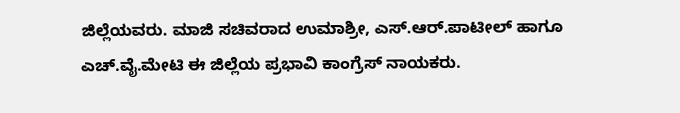ಜಿಲ್ಲೆಯವರು. ಮಾಜಿ ಸಚಿವರಾದ ಉಮಾಶ್ರೀ, ಎಸ್‌.ಆರ್‌.ಪಾಟೀಲ್‌ ಹಾಗೂ ಎಚ್‌.ವೈ.ಮೇಟಿ ಈ ಜಿಲ್ಲೆಯ ಪ್ರಭಾವಿ ಕಾಂಗ್ರೆಸ್‌ ನಾಯಕರು.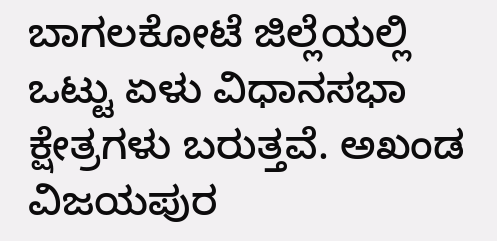ಬಾಗಲಕೋಟೆ ಜಿಲ್ಲೆಯಲ್ಲಿ ಒಟ್ಟು ಏಳು ವಿಧಾನಸಭಾ ಕ್ಷೇತ್ರಗಳು ಬರುತ್ತವೆ. ಅಖಂಡ ವಿಜಯಪುರ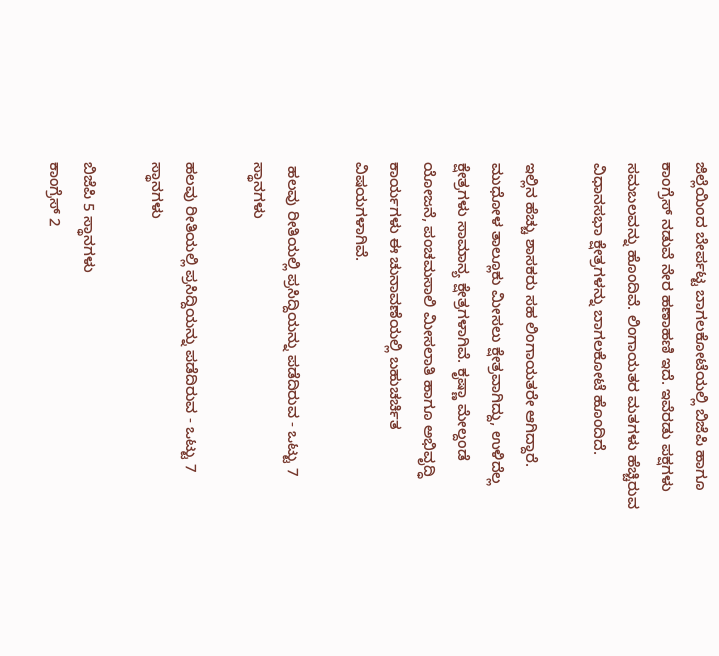ಜಿಲ್ಲೆಯಿಂದ ಬೇರ್ಪಟ್ಟ ಬಾಗಲಕೋಟೆಯಲ್ಲಿ ಬಿಜೆಪಿ ಹಾಗೂ ಕಾಂಗ್ರೆಸ್‌ ನಡುವೆ ನೇರ ಹಣಾಹಣಿ ಇದೆ. ಇವೆರಡು ಪಕ್ಷಗಳು ಸಮಬಲವನ್ನು ಹೊಂದಿವೆ. ಲಿಂಗಾಯತರ ಮತಗಳು ಹೆಚ್ಚಿರುವ ವಿಧಾನಸಭಾ ಕ್ಷೇತ್ರಗಳನ್ನು ಬಾಗಲಕೋಟೆ ಹೊಂದಿದೆ.

ಇಲ್ಲಿನ ಹೆಚ್ಚು ಶಾಸಕರು ಸಹ ಲಿಂಗಾಯತರೇ ಆಗಿದ್ದಾರೆ. ಮುಧೋಳ ತಾಲ್ಲೂಕು ಮೀಸಲು ಕ್ಷೇತ್ರವಾಗಿದ್ದು, ಉಳಿದೆಲ್ಲ ಕ್ಷೇತ್ರಗಳು ಸಾಮಾನ್ಯ ಕ್ಷೇತ್ರಗಳಾಗಿವೆ. ಕೃಷ್ಣಾ ಮೇಲ್ದಂಡೆ ಯೋಜನೆ, ಪಂಚಮಸಾಲಿ ಮೀಸಲಾತಿ ಹಾಗೂ ಅಭಿವೃದ್ಧಿ ಕಾರ್ಯಗಳು ಈ ಚುನಾವಣೆಯಲ್ಲಿ ಬಹುಚರ್ಚಿತ ವಿಷಯಗಳಾಗಿವೆ.

 ಹಲವು ರೀತಿಯಲ್ಲಿ ಪ್ರಸಿದ್ದಿಯನ್ನು ಪಡೆದಿರುವ - ಒಟ್ಟು 7 ಸ್ಥಾನಗಳು

ಹಲವು ರೀತಿಯಲ್ಲಿ ಪ್ರಸಿದ್ದಿಯನ್ನು ಪಡೆದಿರುವ - ಒಟ್ಟು 7 ಸ್ಥಾನಗಳು

ಬಿಜೆಪಿ 5 ಸ್ಥಾನಗಳು
ಕಾಂಗ್ರೆಸ್‌ 2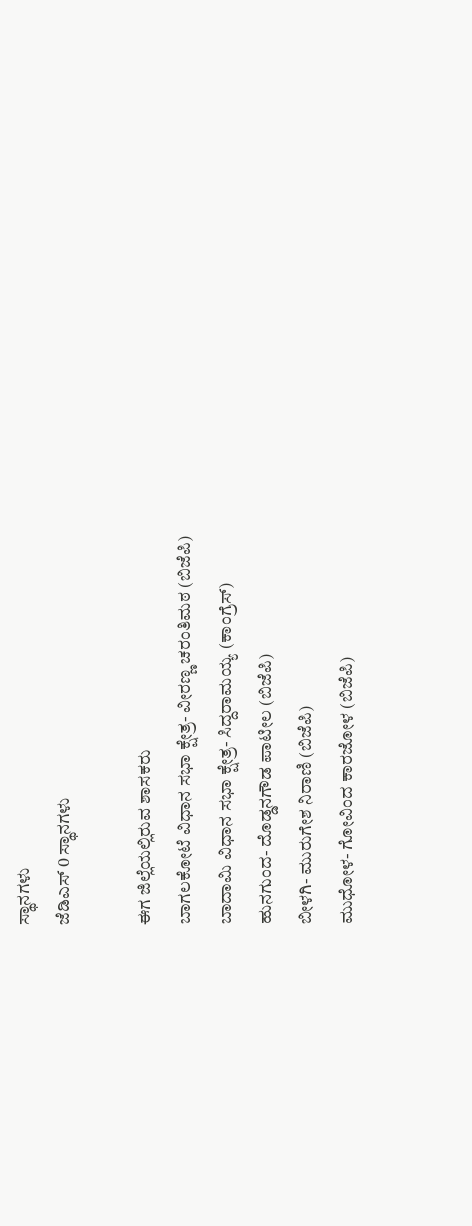ಸ್ಥಾನಗಳು
ಜೆಡಿಎಸ್‌ 0 ಸ್ಥಾನಗಳು

ಈಗ ಜಿಲ್ಲೆಯಲ್ಲಿರುವ ಶಾಸಕರು
ಬಾಗಲಕೋಟೆ ವಿಧಾನ ಸಭಾ ಕ್ಷೇತ್ರ- ವೀರಣ್ಣ ಚರಂತಿಮಠ (ಬಿಜೆಪಿ)
ಬಾದಾಮಿ ವಿಧಾನ ಸಭಾ ಕ್ಷೇತ್ರ- ಸಿದ್ದರಾಮಯ್ಯ (ಕಾಂಗ್ರೆಸ್‌)
ಹುನಗುಂದ- ದೊಡ್ಡನಗೌಡ ಪಾಟೀಲ (ಬಿಜೆಪಿ)
ಬೀಳಗಿ- ಮುರುಗೇಶ ನಿರಾಣಿ (ಬಿಜೆಪಿ)
ಮುಧೋಳ- ಗೋವಿಂದ ಕಾರಜೋಳ (ಬಿಜೆಪಿ)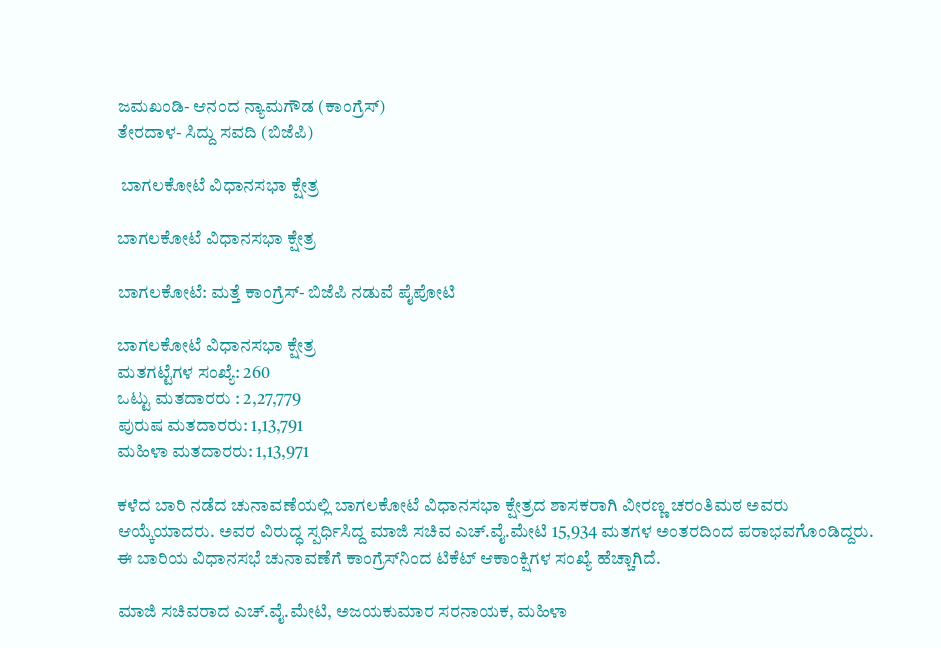ಜಮಖಂಡಿ- ಆನಂದ ನ್ಯಾಮಗೌಡ (ಕಾಂಗ್ರೆಸ್‌)
ತೇರದಾಳ- ಸಿದ್ದು ಸವದಿ (ಬಿಜೆಪಿ)

 ಬಾಗಲಕೋಟೆ ವಿಧಾನಸಭಾ ಕ್ಷೇತ್ರ

ಬಾಗಲಕೋಟೆ ವಿಧಾನಸಭಾ ಕ್ಷೇತ್ರ

ಬಾಗಲಕೋಟೆ: ಮತ್ತೆ ಕಾಂಗ್ರೆಸ್‌- ಬಿಜೆಪಿ ನಡುವೆ ಪೈಪೋಟಿ

ಬಾಗಲಕೋಟೆ ವಿಧಾನಸಭಾ ಕ್ಷೇತ್ರ
ಮತಗಟ್ಟೆಗಳ ಸಂಖ್ಯೆ: 260
ಒಟ್ಟು ಮತದಾರರು : 2,27,779
ಪುರುಷ ಮತದಾರರು: 1,13,791
ಮಹಿಳಾ ಮತದಾರರು: 1,13,971

ಕಳೆದ ಬಾರಿ ನಡೆದ ಚುನಾವಣೆಯಲ್ಲಿ ಬಾಗಲಕೋಟೆ ವಿಧಾನಸಭಾ ಕ್ಷೇತ್ರದ ಶಾಸಕರಾಗಿ ವೀರಣ್ಣ ಚರಂತಿಮಠ ಅವರು ಆಯ್ಕೆಯಾದರು. ಅವರ ವಿರುದ್ಧ ಸ್ಪರ್ಧಿಸಿದ್ದ ಮಾಜಿ ಸಚಿವ ಎಚ್‌.ವೈ.ಮೇಟಿ 15,934 ಮತಗಳ ಅಂತರದಿಂದ ಪರಾಭವಗೊಂಡಿದ್ದರು. ಈ ಬಾರಿಯ ವಿಧಾನಸಭೆ ಚುನಾವಣೆಗೆ ಕಾಂಗ್ರೆಸ್‌ನಿಂದ ಟಿಕೆಟ್‌ ಆಕಾಂಕ್ಷಿಗಳ ಸಂಖ್ಯೆ ಹೆಚ್ಚಾಗಿದೆ.

ಮಾಜಿ ಸಚಿವರಾದ ಎಚ್‌.ವೈ.ಮೇಟಿ, ಅಜಯಕುಮಾರ ಸರನಾಯಕ, ಮಹಿಳಾ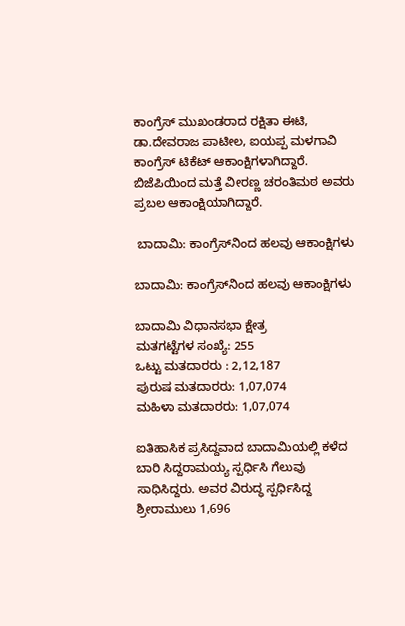ಕಾಂಗ್ರೆಸ್‌ ಮುಖಂಡರಾದ ರಕ್ಷಿತಾ ಈಟಿ, ಡಾ.ದೇವರಾಜ ಪಾಟೀಲ, ಐಯಪ್ಪ ಮಳಗಾವಿ ಕಾಂಗ್ರೆಸ್‌ ಟಿಕೆಟ್‌ ಆಕಾಂಕ್ಷಿಗಳಾಗಿದ್ದಾರೆ. ಬಿಜೆಪಿಯಿಂದ ಮತ್ತೆ ವೀರಣ್ಣ ಚರಂತಿಮಠ ಅವರು ಪ್ರಬಲ ಆಕಾಂಕ್ಷಿಯಾಗಿದ್ದಾರೆ.

 ಬಾದಾಮಿ: ಕಾಂಗ್ರೆಸ್‌ನಿಂದ ಹಲವು ಆಕಾಂಕ್ಷಿಗಳು

ಬಾದಾಮಿ: ಕಾಂಗ್ರೆಸ್‌ನಿಂದ ಹಲವು ಆಕಾಂಕ್ಷಿಗಳು

ಬಾದಾಮಿ ವಿಧಾನಸಭಾ ಕ್ಷೇತ್ರ
ಮತಗಟ್ಟೆಗಳ ಸಂಖ್ಯೆ: 255
ಒಟ್ಟು ಮತದಾರರು : 2,12,187
ಪುರುಷ ಮತದಾರರು: 1,07,074
ಮಹಿಳಾ ಮತದಾರರು: 1,07,074

ಐತಿಹಾಸಿಕ ಪ್ರಸಿದ್ದವಾದ ಬಾದಾಮಿಯಲ್ಲಿ ಕಳೆದ ಬಾರಿ ಸಿದ್ದರಾಮಯ್ಯ ಸ್ಪರ್ಧಿಸಿ ಗೆಲುವು ಸಾಧಿಸಿದ್ದರು. ಅವರ ವಿರುದ್ಧ ಸ್ಪರ್ಧಿಸಿದ್ದ ಶ್ರೀರಾಮುಲು 1,696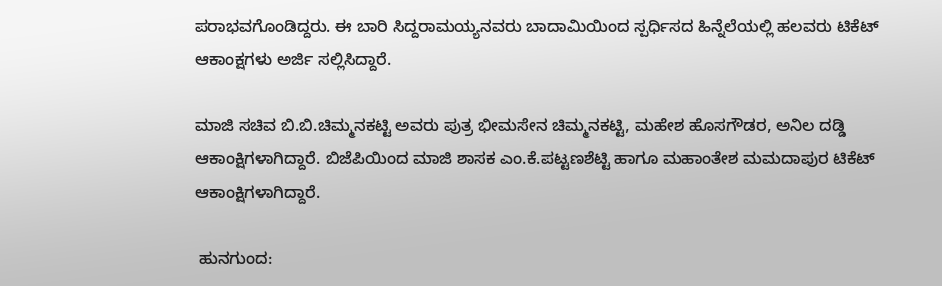ಪರಾಭವಗೊಂಡಿದ್ದರು. ಈ ಬಾರಿ ಸಿದ್ದರಾಮಯ್ಯನವರು ಬಾದಾಮಿಯಿಂದ ಸ್ಪರ್ಧಿಸದ ಹಿನ್ನೆಲೆಯಲ್ಲಿ ಹಲವರು ಟಿಕೆಟ್‌ ಆಕಾಂಕ್ಷಗಳು ಅರ್ಜಿ ಸಲ್ಲಿಸಿದ್ದಾರೆ.

ಮಾಜಿ ಸಚಿವ ಬಿ.ಬಿ.ಚಿಮ್ಮನಕಟ್ಟಿ ಅವರು ಪುತ್ರ ಭೀಮಸೇನ ಚಿಮ್ಮನಕಟ್ಟಿ, ಮಹೇಶ ಹೊಸಗೌಡರ, ಅನಿಲ ದಡ್ಡಿ ಆಕಾಂಕ್ಷಿಗಳಾಗಿದ್ದಾರೆ. ಬಿಜೆಪಿಯಿಂದ ಮಾಜಿ ಶಾಸಕ ಎಂ.ಕೆ.ಪಟ್ಟಣಶೆಟ್ಟಿ ಹಾಗೂ ಮಹಾಂತೇಶ ಮಮದಾಪುರ ಟಿಕೆಟ್‌ ಆಕಾಂಕ್ಷಿಗಳಾಗಿದ್ದಾರೆ.

 ಹುನಗುಂದ: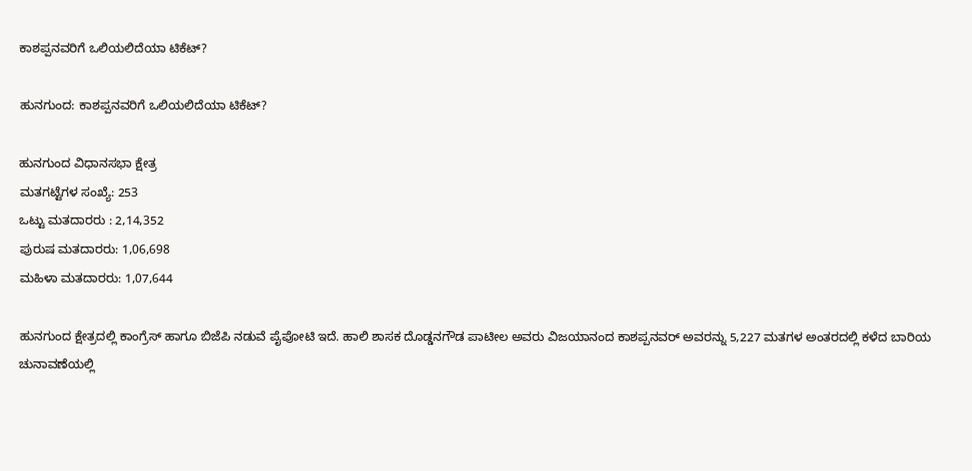ಕಾಶಪ್ಪನವರಿಗೆ ಒಲಿಯಲಿದೆಯಾ ಟಿಕೆಟ್‌?

ಹುನಗುಂದ: ಕಾಶಪ್ಪನವರಿಗೆ ಒಲಿಯಲಿದೆಯಾ ಟಿಕೆಟ್‌?

ಹುನಗುಂದ ವಿಧಾನಸಭಾ ಕ್ಷೇತ್ರ
ಮತಗಟ್ಟೆಗಳ ಸಂಖ್ಯೆ: 253
ಒಟ್ಟು ಮತದಾರರು : 2,14,352
ಪುರುಷ ಮತದಾರರು: 1,06,698
ಮಹಿಳಾ ಮತದಾರರು: 1,07,644

ಹುನಗುಂದ ಕ್ಷೇತ್ರದಲ್ಲಿ ಕಾಂಗ್ರೆಸ್‌ ಹಾಗೂ ಬಿಜೆಪಿ ನಡುವೆ ಪೈಪೋಟಿ ಇದೆ. ಹಾಲಿ ಶಾಸಕ ದೊಡ್ಡನಗೌಡ ಪಾಟೀಲ ಅವರು ವಿಜಯಾನಂದ ಕಾಶಪ್ಪನವರ್‌ ಅವರನ್ನು 5,227 ಮತಗಳ ಅಂತರದಲ್ಲಿ ಕಳೆದ ಬಾರಿಯ ಚುನಾವಣೆಯಲ್ಲಿ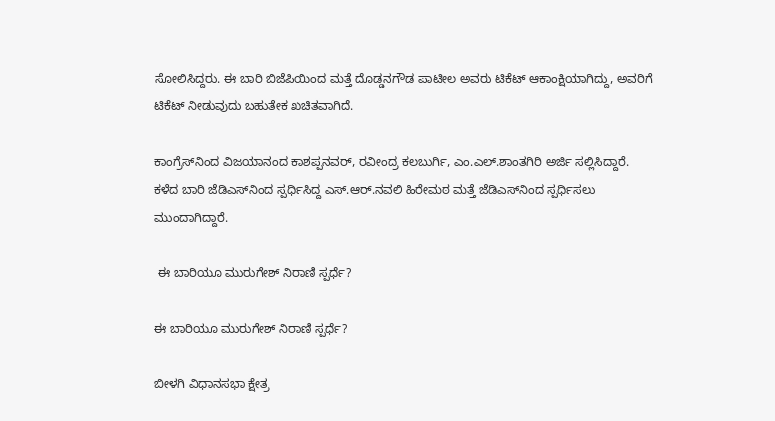ಸೋಲಿಸಿದ್ದರು. ಈ ಬಾರಿ ಬಿಜೆಪಿಯಿಂದ ಮತ್ತೆ ದೊಡ್ಡನಗೌಡ ಪಾಟೀಲ ಅವರು ಟಿಕೆಟ್‌ ಆಕಾಂಕ್ಷಿಯಾಗಿದ್ದು, ಅವರಿಗೆ ಟಿಕೆಟ್‌ ನೀಡುವುದು ಬಹುತೇಕ ಖಚಿತವಾಗಿದೆ.

ಕಾಂಗ್ರೆಸ್‌ನಿಂದ ವಿಜಯಾನಂದ ಕಾಶಪ್ಪನವರ್‌, ರವೀಂದ್ರ ಕಲಬುರ್ಗಿ, ಎಂ.ಎಲ್‌.ಶಾಂತಗಿರಿ ಅರ್ಜಿ ಸಲ್ಲಿಸಿದ್ದಾರೆ. ಕಳೆದ ಬಾರಿ ಜೆಡಿಎಸ್‌ನಿಂದ ಸ್ಪರ್ಧಿಸಿದ್ದ ಎಸ್‌.ಆರ್‌.ನವಲಿ ಹಿರೇಮಠ ಮತ್ತೆ ಜೆಡಿಎಸ್‌ನಿಂದ ಸ್ಪರ್ಧಿಸಲು ಮುಂದಾಗಿದ್ದಾರೆ.

 ಈ ಬಾರಿಯೂ ಮುರುಗೇಶ್‌ ನಿರಾಣಿ ಸ್ಪರ್ಧೆ?

ಈ ಬಾರಿಯೂ ಮುರುಗೇಶ್‌ ನಿರಾಣಿ ಸ್ಪರ್ಧೆ?

ಬೀಳಗಿ ವಿಧಾನಸಭಾ ಕ್ಷೇತ್ರ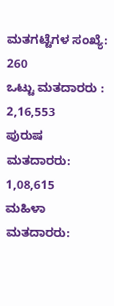ಮತಗಟ್ಟೆಗಳ ಸಂಖ್ಯೆ: 260
ಒಟ್ಟು ಮತದಾರರು : 2,16,553
ಪುರುಷ ಮತದಾರರು: 1,08,615
ಮಹಿಳಾ ಮತದಾರರು: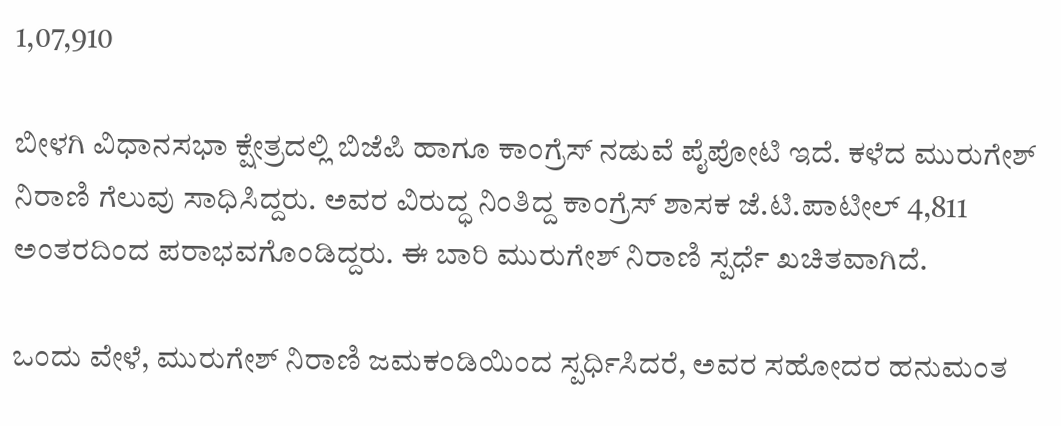1,07,910

ಬೀಳಗಿ ವಿಧಾನಸಭಾ ಕ್ಷೇತ್ರದಲ್ಲಿ ಬಿಜೆಪಿ ಹಾಗೂ ಕಾಂಗ್ರೆಸ್‌ ನಡುವೆ ಪೈಪೋಟಿ ಇದೆ. ಕಳೆದ ಮುರುಗೇಶ್‌ ನಿರಾಣಿ ಗೆಲುವು ಸಾಧಿಸಿದ್ದರು. ಅವರ ವಿರುದ್ಧ ನಿಂತಿದ್ದ ಕಾಂಗ್ರೆಸ್‌ ಶಾಸಕ ಜೆ.ಟಿ.ಪಾಟೀಲ್ 4,811 ಅಂತರದಿಂದ ಪರಾಭವಗೊಂಡಿದ್ದರು. ಈ ಬಾರಿ ಮುರುಗೇಶ್‌ ನಿರಾಣಿ ಸ್ಪರ್ಧೆ ಖಚಿತವಾಗಿದೆ.

ಒಂದು ವೇಳೆ, ಮುರುಗೇಶ್‌ ನಿರಾಣಿ ಜಮಕಂಡಿಯಿಂದ ಸ್ಪರ್ಧಿಸಿದರೆ, ಅವರ ಸಹೋದರ ಹನುಮಂತ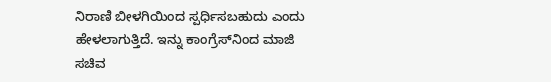ನಿರಾಣಿ ಬೀಳಗಿಯಿಂದ ಸ್ಪರ್ಧಿಸಬಹುದು ಎಂದು ಹೇಳಲಾಗುತ್ತಿದೆ. ಇನ್ನು ಕಾಂಗ್ರೆಸ್‌ನಿಂದ ಮಾಜಿ ಸಚಿವ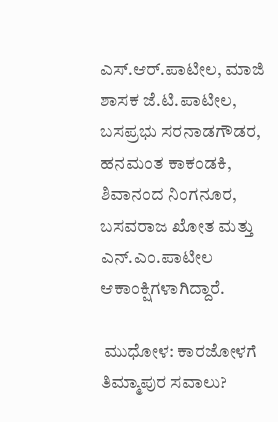ಎಸ್‌.ಆರ್‌.ಪಾಟೀಲ, ಮಾಜಿ ಶಾಸಕ ಜೆ.ಟಿ.ಪಾಟೀಲ, ಬಸಪ್ರಭು ಸರನಾಡಗೌಡರ, ಹನಮಂತ ಕಾಕಂಡಕಿ, ಶಿವಾನಂದ ನಿಂಗನೂರ, ಬಸವರಾಜ ಖೋತ ಮತ್ತು ಎನ್‌.ಎಂ.ಪಾಟೀಲ ಆಕಾಂಕ್ಷಿಗಳಾಗಿದ್ದಾರೆ.

 ಮುಧೋಳ: ಕಾರಜೋಳಗೆ ತಿಮ್ಮಾಪುರ ಸವಾಲು?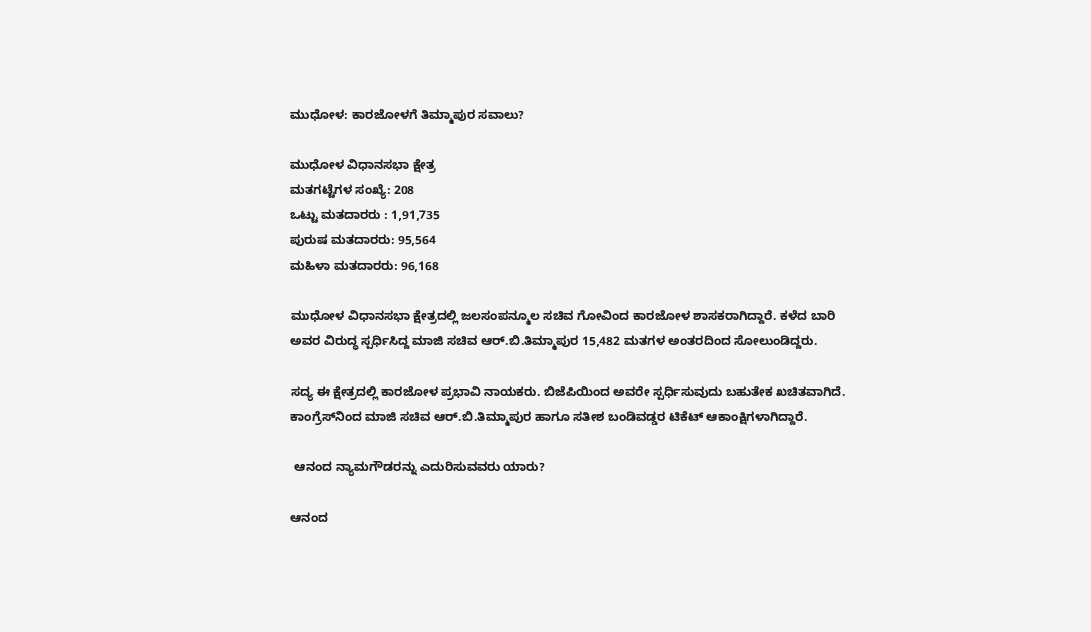ಮುಧೋಳ: ಕಾರಜೋಳಗೆ ತಿಮ್ಮಾಪುರ ಸವಾಲು?

ಮುಧೋಳ ವಿಧಾನಸಭಾ ಕ್ಷೇತ್ರ
ಮತಗಟ್ಟೆಗಳ ಸಂಖ್ಯೆ: 208
ಒಟ್ಟು ಮತದಾರರು : 1,91,735
ಪುರುಷ ಮತದಾರರು: 95,564
ಮಹಿಳಾ ಮತದಾರರು: 96,168

ಮುಧೋಳ ವಿಧಾನಸಭಾ ಕ್ಷೇತ್ರದಲ್ಲಿ ಜಲಸಂಪನ್ಮೂಲ ಸಚಿವ ಗೋವಿಂದ ಕಾರಜೋಳ ಶಾಸಕರಾಗಿದ್ದಾರೆ. ಕಳೆದ ಬಾರಿ ಅವರ ವಿರುದ್ಧ ಸ್ಪರ್ಧಿಸಿದ್ದ ಮಾಜಿ ಸಚಿವ ಆರ್‌.ಬಿ.ತಿಮ್ಮಾಪುರ 15,482 ಮತಗಳ ಅಂತರದಿಂದ ಸೋಲುಂಡಿದ್ದರು.

ಸದ್ಯ ಈ ಕ್ಷೇತ್ರದಲ್ಲಿ ಕಾರಜೋಳ ಪ್ರಭಾವಿ ನಾಯಕರು. ಬಿಜೆಪಿಯಿಂದ ಅವರೇ ಸ್ಪರ್ಧಿಸುವುದು ಬಹುತೇಕ ಖಚಿತವಾಗಿದೆ. ಕಾಂಗ್ರೆಸ್‌ನಿಂದ ಮಾಜಿ ಸಚಿವ ಆರ್‌.ಬಿ.ತಿಮ್ಮಾಪುರ ಹಾಗೂ ಸತೀಶ ಬಂಡಿವಡ್ಡರ ಟಿಕೆಟ್‌ ಆಕಾಂಕ್ಷಿಗಳಾಗಿದ್ದಾರೆ.

 ಆನಂದ ನ್ಯಾಮಗೌಡರನ್ನು ಎದುರಿಸುವವರು ಯಾರು?

ಆನಂದ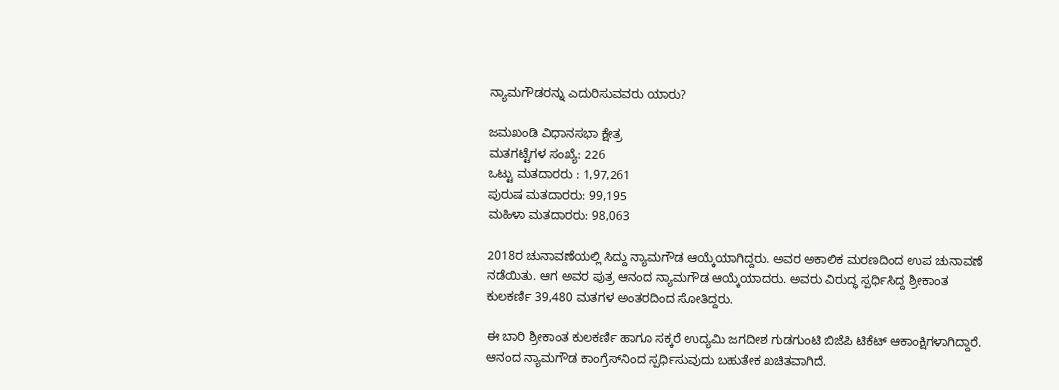ನ್ಯಾಮಗೌಡರನ್ನು ಎದುರಿಸುವವರು ಯಾರು?

ಜಮಖಂಡಿ ವಿಧಾನಸಭಾ ಕ್ಷೇತ್ರ
ಮತಗಟ್ಟೆಗಳ ಸಂಖ್ಯೆ: 226
ಒಟ್ಟು ಮತದಾರರು : 1,97,261
ಪುರುಷ ಮತದಾರರು: 99,195
ಮಹಿಳಾ ಮತದಾರರು: 98,063

2018ರ ಚುನಾವಣೆಯಲ್ಲಿ ಸಿದ್ದು ನ್ಯಾಮಗೌಡ ಆಯ್ಕೆಯಾಗಿದ್ದರು. ಅವರ ಅಕಾಲಿಕ ಮರಣದಿಂದ ಉಪ ಚುನಾವಣೆ ನಡೆಯಿತು. ಆಗ ಅವರ ಪುತ್ರ ಆನಂದ ನ್ಯಾಮಗೌಡ ಆಯ್ಕೆಯಾದರು. ಅವರು ವಿರುದ್ಧ ಸ್ಪರ್ಧಿಸಿದ್ದ ಶ್ರೀಕಾಂತ ಕುಲಕರ್ಣಿ 39,480 ಮತಗಳ ಅಂತರದಿಂದ ಸೋತಿದ್ದರು.

ಈ ಬಾರಿ ಶ್ರೀಕಾಂತ ಕುಲಕರ್ಣಿ ಹಾಗೂ ಸಕ್ಕರೆ ಉದ್ಯಮಿ ಜಗದೀಶ ಗುಡಗುಂಟಿ ಬಿಜೆಪಿ ಟಿಕೆಟ್‌ ಆಕಾಂಕ್ಷಿಗಳಾಗಿದ್ದಾರೆ. ಆನಂದ ನ್ಯಾಮಗೌಡ ಕಾಂಗ್ರೆಸ್‌ನಿಂದ ಸ್ಪರ್ಧಿಸುವುದು ಬಹುತೇಕ ಖಚಿತವಾಗಿದೆ.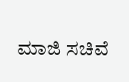ಮಾಜಿ ಸಚಿವೆ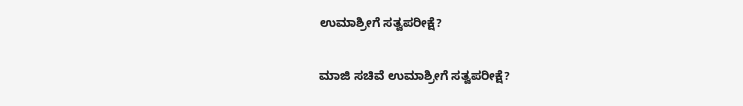ಉಮಾಶ್ರೀಗೆ ಸತ್ವಪರೀಕ್ಷೆ?

ಮಾಜಿ ಸಚಿವೆ ಉಮಾಶ್ರೀಗೆ ಸತ್ವಪರೀಕ್ಷೆ?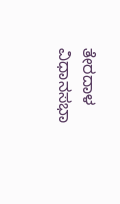ತೇರದಾಳ ವಿಧಾನಸಭಾ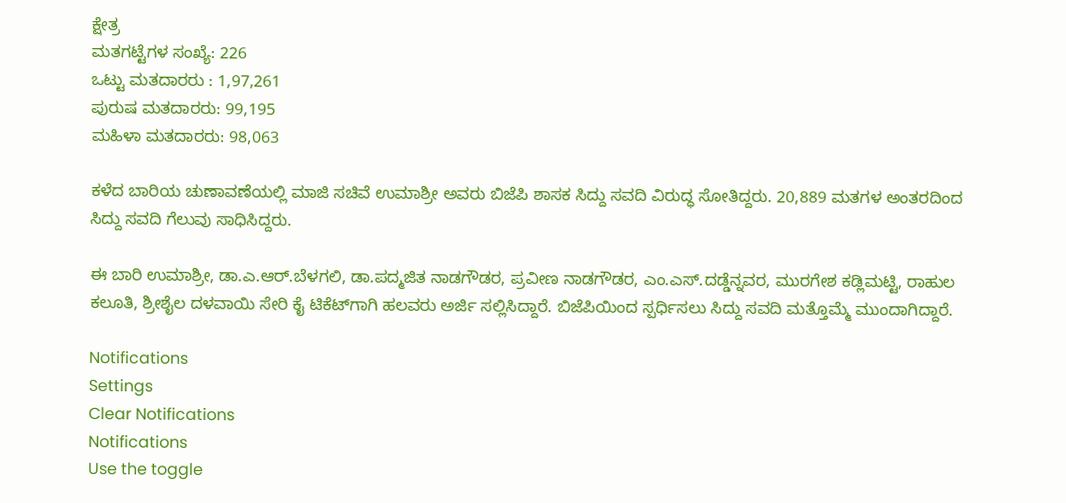ಕ್ಷೇತ್ರ
ಮತಗಟ್ಟೆಗಳ ಸಂಖ್ಯೆ: 226
ಒಟ್ಟು ಮತದಾರರು : 1,97,261
ಪುರುಷ ಮತದಾರರು: 99,195
ಮಹಿಳಾ ಮತದಾರರು: 98,063

ಕಳೆದ ಬಾರಿಯ ಚುಣಾವಣೆಯಲ್ಲಿ ಮಾಜಿ ಸಚಿವೆ ಉಮಾಶ್ರೀ ಅವರು ಬಿಜೆಪಿ ಶಾಸಕ ಸಿದ್ದು ಸವದಿ ವಿರುದ್ಧ ಸೋತಿದ್ದರು. 20,889 ಮತಗಳ ಅಂತರದಿಂದ ಸಿದ್ದು ಸವದಿ ಗೆಲುವು ಸಾಧಿಸಿದ್ದರು.

ಈ ಬಾರಿ ಉಮಾಶ್ರೀ, ಡಾ.ಎ.ಆರ್‌.ಬೆಳಗಲಿ, ಡಾ.ಪದ್ಮಜಿತ ನಾಡಗೌಡರ, ಪ್ರವೀಣ ನಾಡಗೌಡರ, ಎಂ.ಎಸ್‌.ದಡ್ಡೆನ್ನವರ, ಮುರಗೇಶ ಕಡ್ಲಿಮಟ್ಟಿ, ರಾಹುಲ ಕಲೂತಿ, ಶ್ರೀಶೈಲ ದಳವಾಯಿ ಸೇರಿ ಕೈ ಟಿಕೆಟ್‌ಗಾಗಿ ಹಲವರು ಅರ್ಜಿ ಸಲ್ಲಿಸಿದ್ದಾರೆ. ಬಿಜೆಪಿಯಿಂದ ಸ್ಪರ್ಧಿಸಲು ಸಿದ್ದು ಸವದಿ ಮತ್ತೊಮ್ಮೆ ಮುಂದಾಗಿದ್ದಾರೆ.

Notifications
Settings
Clear Notifications
Notifications
Use the toggle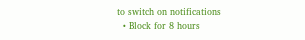to switch on notifications
  • Block for 8 hours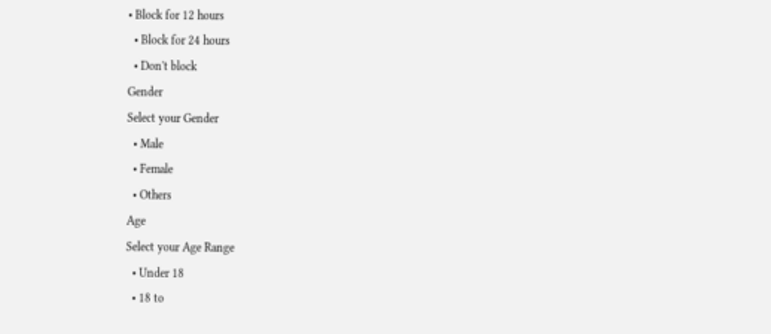• Block for 12 hours
  • Block for 24 hours
  • Don't block
Gender
Select your Gender
  • Male
  • Female
  • Others
Age
Select your Age Range
  • Under 18
  • 18 to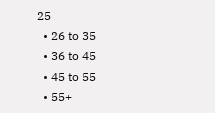25
  • 26 to 35
  • 36 to 45
  • 45 to 55
  • 55+